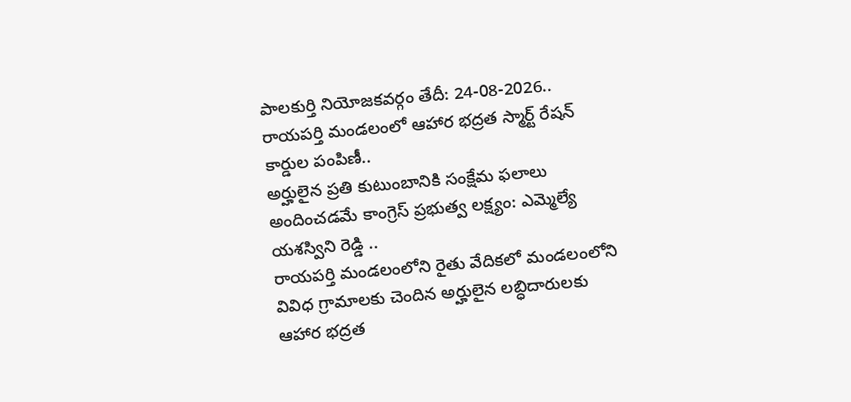పాలకుర్తి నియోజకవర్గం తేదీ: 24-08-2026..
రాయపర్తి మండలంలో ఆహార భద్రత స్మార్ట్ రేషన్ కార్డుల పంపిణీ..
అర్హులైన ప్రతి కుటుంబానికి సంక్షేమ ఫలాలు అందించడమే కాంగ్రెస్ ప్రభుత్వ లక్ష్యం: ఎమ్మెల్యే యశస్విని రెడ్డి ..
రాయపర్తి మండలంలోని రైతు వేదికలో మండలంలోని వివిధ గ్రామాలకు చెందిన అర్హులైన లబ్ధిదారులకు ఆహార భద్రత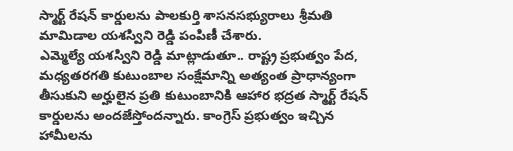స్మార్ట్ రేషన్ కార్డులను పాలకుర్తి శాసనసభ్యురాలు శ్రీమతి మామిడాల యశస్విని రెడ్డి పంపిణీ చేశారు.
ఎమ్మెల్యే యశస్విని రెడ్డి మాట్లాడుతూ.. రాష్ట్ర ప్రభుత్వం పేద, మధ్యతరగతి కుటుంబాల సంక్షేమాన్ని అత్యంత ప్రాధాన్యంగా తీసుకుని అర్హులైన ప్రతి కుటుంబానికి ఆహార భద్రత స్మార్ట్ రేషన్ కార్డులను అందజేస్తోందన్నారు. కాంగ్రెస్ ప్రభుత్వం ఇచ్చిన హామీలను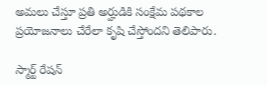అమలు చేస్తూ ప్రతి అర్హుడికి సంక్షేమ పథకాల ప్రయోజనాలు చేరేలా కృషి చేస్తోందని తెలిపారు.

స్మార్ట్ రేషన్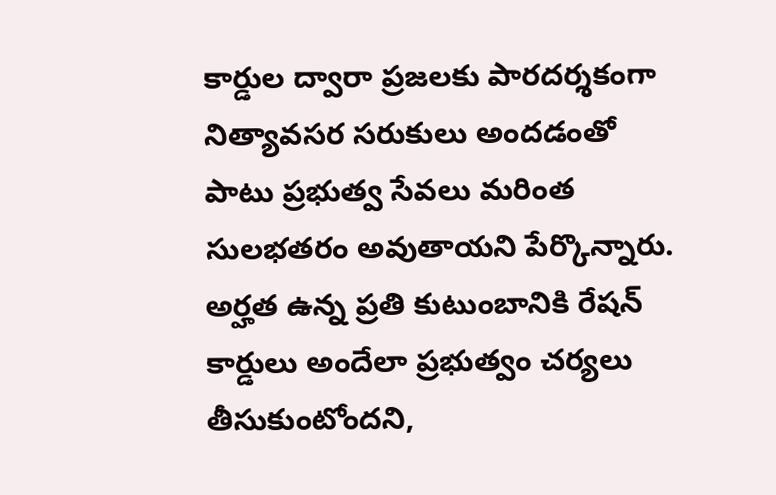కార్డుల ద్వారా ప్రజలకు పారదర్శకంగా నిత్యావసర సరుకులు అందడంతో పాటు ప్రభుత్వ సేవలు మరింత సులభతరం అవుతాయని పేర్కొన్నారు. అర్హత ఉన్న ప్రతి కుటుంబానికి రేషన్ కార్డులు అందేలా ప్రభుత్వం చర్యలు తీసుకుంటోందని,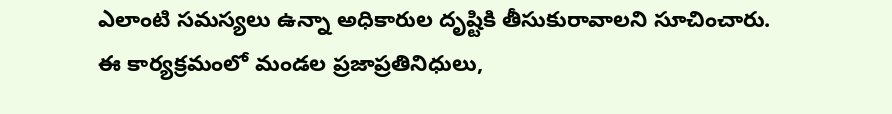ఎలాంటి సమస్యలు ఉన్నా అధికారుల దృష్టికి తీసుకురావాలని సూచించారు.
ఈ కార్యక్రమంలో మండల ప్రజాప్రతినిధులు,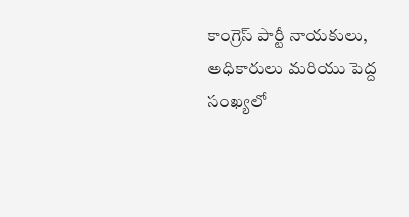కాంగ్రెస్ పార్టీ నాయకులు, అధికారులు మరియు పెద్ద సంఖ్యలో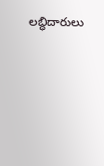లబ్ధిదారులు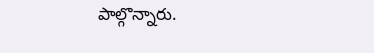పాల్గొన్నారు.